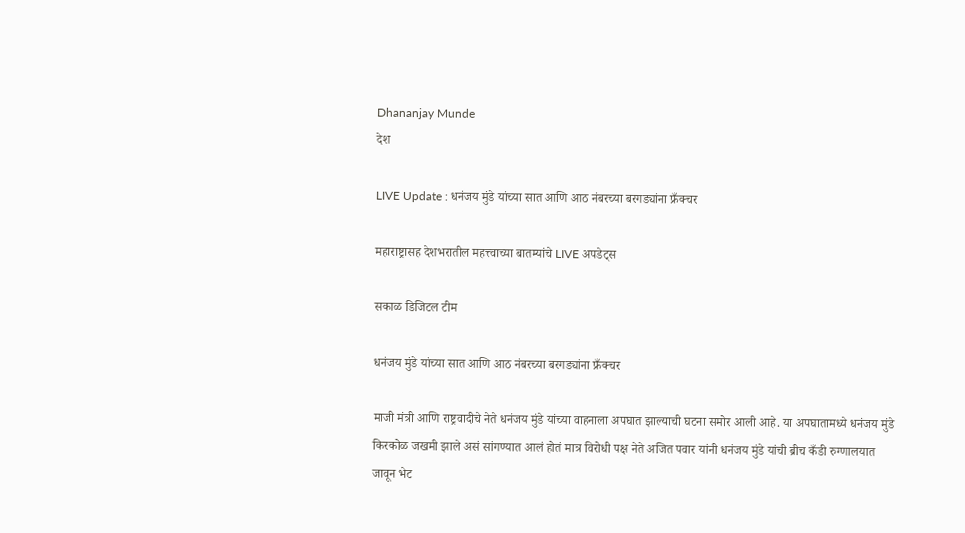Dhananjay Munde
देश

LIVE Update : धनंजय मुंडे यांच्या सात आणि आठ नंबरच्या बरगड्यांना फ्रँक्चर

महाराष्ट्रासह देशभरातील महत्त्वाच्या बातम्यांचे LIVE अपडेट्स

सकाळ डिजिटल टीम

धनंजय मुंडे यांच्या सात आणि आठ नंबरच्या बरगड्यांना फ्रँक्चर

माजी मंत्री आणि राष्ट्रवादीचे नेते धनंजय मुंडे यांच्या वाहनाला अपघात झाल्याची घटना समोर आली आहे. या अपघातामध्ये धनंजय मुंडे किरकोळ जखमी झाले असं सांगण्यात आलं होतं मात्र विरोधी पक्ष नेते अजित पवार यांनी धनंजय मुंडे यांची ब्रीच कँडी रुग्णालयात जावून भेट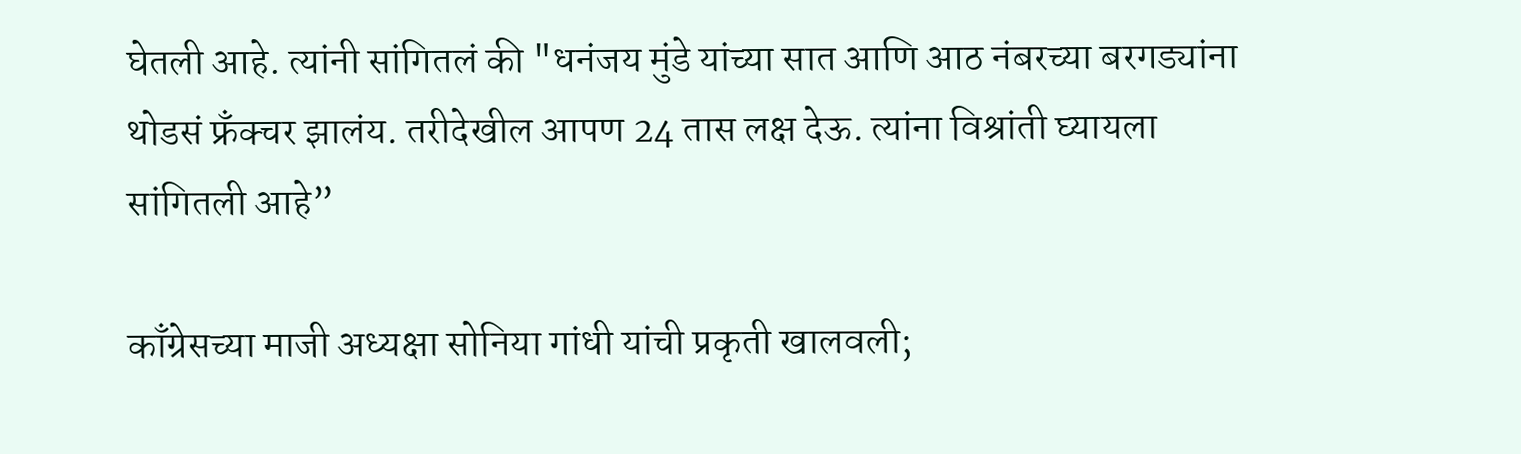घेतली आहे. त्यांनी सांगितलं की "धनंजय मुंडे यांच्या सात आणि आठ नंबरच्या बरगड्यांना थोडसं फ्रँक्चर झालंय. तरीदेखील आपण 24 तास लक्ष देऊ. त्यांना विश्रांती घ्यायला सांगितली आहे”

काँग्रेसच्या माजी अध्यक्षा सोनिया गांधी यांची प्रकृती खालवली;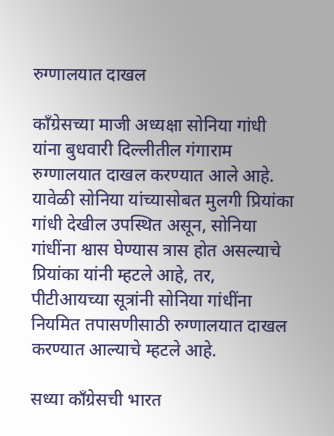रुग्णालयात दाखल

काँग्रेसच्या माजी अध्यक्षा सोनिया गांधी यांना बुधवारी दिल्लीतील गंगाराम रुग्णालयात दाखल करण्यात आले आहे. यावेळी सोनिया यांच्यासोबत मुलगी प्रियांका गांधी देखील उपस्थित असून, सोनिया गांधींना श्वास घेण्यास त्रास होत असल्याचे प्रियांका यांनी म्हटले आहे, तर, पीटीआयच्या सूत्रांनी सोनिया गांधींना नियमित तपासणीसाठी रुग्णालयात दाखल करण्यात आल्याचे म्हटले आहे.

सध्या काँग्रेसची भारत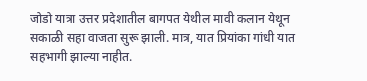जोडो यात्रा उत्तर प्रदेशातील बागपत येथील मावी कलान येथून सकाळी सहा वाजता सुरू झाली. मात्र, यात प्रियांका गांधी यात सहभागी झाल्या नाहीत.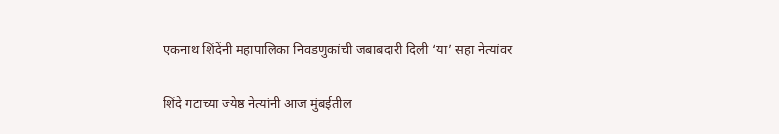एकनाथ शिंदेंनी महापालिका निवडणुकांची जबाबदारी दिली ‘या’ सहा नेत्यांवर

शिंदे गटाच्या ज्येष्ठ नेत्यांनी आज मुंबईतील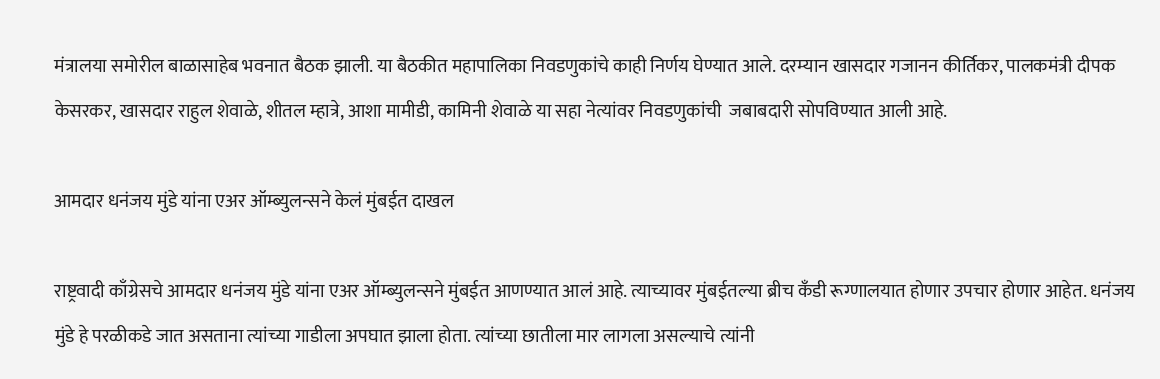मंत्रालया समोरील बाळासाहेब भवनात बैठक झाली. या बैठकीत महापालिका निवडणुकांचे काही निर्णय घेण्यात आले. दरम्यान खासदार गजानन कीर्तिकर, पालकमंत्री दीपक केसरकर, खासदार राहुल शेवाळे, शीतल म्हात्रे, आशा मामीडी, कामिनी शेवाळे या सहा नेत्यांवर निवडणुकांची  जबाबदारी सोपविण्यात आली आहे.

आमदार धनंजय मुंडे यांना एअर ऑम्ब्युलन्सने केलं मुंबईत दाखल

राष्ट्रवादी काँग्रेसचे आमदार धनंजय मुंडे यांना एअर ऑम्ब्युलन्सने मुंबईत आणण्यात आलं आहे. त्याच्यावर मुंबईतल्या ब्रीच कँडी रूग्णालयात होणार उपचार होणार आहेत. धनंजय मुंडे हे परळीकडे जात असताना त्यांच्या गाडीला अपघात झाला होता. त्यांच्या छातीला मार लागला असल्याचे त्यांनी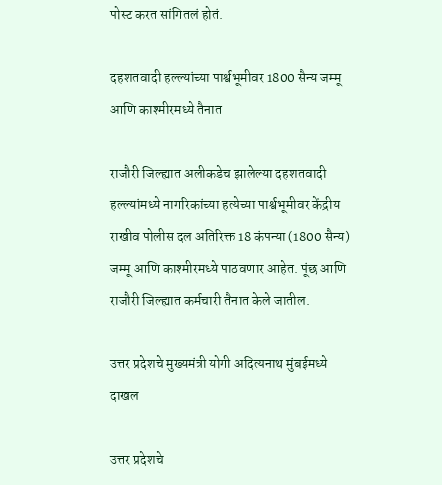पोस्ट करत सांगितलं होतं.

दहशतवादी हल्ल्यांच्या पार्श्वभूमीवर 1800 सैन्य जम्मू आणि काश्मीरमध्ये तैनात

राजौरी जिल्ह्यात अलीकडेच झालेल्या दहशतवादी हल्ल्यांमध्ये नागरिकांच्या हत्येच्या पार्श्वभूमीवर केंद्रीय राखीव पोलीस दल अतिरिक्त 18 कंपन्या (1800 सैन्य) जम्मू आणि काश्मीरमध्ये पाठवणार आहेत. पूंछ आणि राजौरी जिल्ह्यात कर्मचारी तैनात केले जातील.

उत्तर प्रदेशचे मुख्यमंत्री योगी अदित्यनाथ मुंबईमध्ये दाखल

उत्तर प्रदेशचे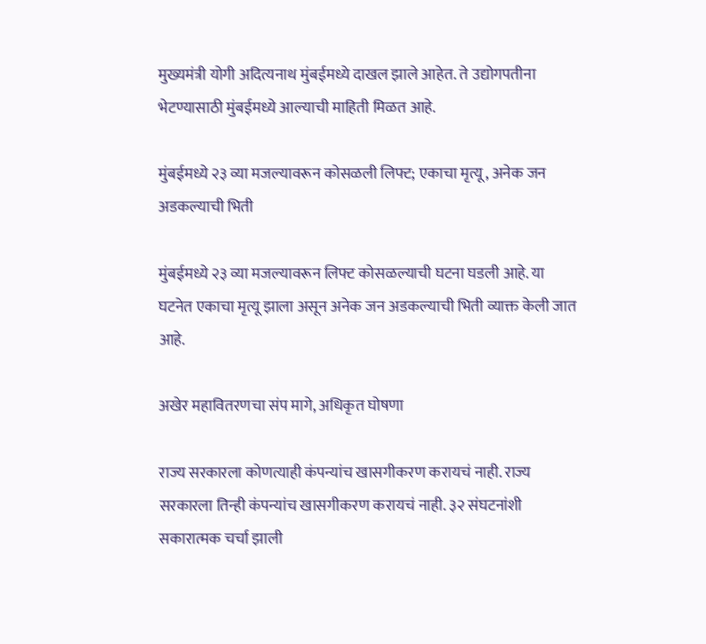मुख्यमंत्री योगी अदित्यनाथ मुंबईमध्ये दाखल झाले आहेत. ते उद्योगपतीना भेटण्यासाठी मुंबईमध्ये आल्याची माहिती मिळत आहे.

मुंबईमध्ये २३ व्या मजल्यावरून कोसळली लिफ्ट; एकाचा मृत्यू, अनेक जन अडकल्याची भिती

मुंबईमध्ये २३ व्या मजल्यावरून लिफ्ट कोसळल्याची घटना घडली आहे. या घटनेत एकाचा मृत्यू झाला असून अनेक जन अडकल्याची भिती व्याक्त केली जात आहे.

अखेर महावितरणचा संप मागे, अधिकृत घोषणा

राज्य सरकारला कोणत्याही कंपन्यांच खासगीकरण करायचं नाही. राज्य सरकारला तिन्ही कंपन्यांच खासगीकरण करायचं नाही. ३२ संघटनांशी सकारात्मक चर्चा झाली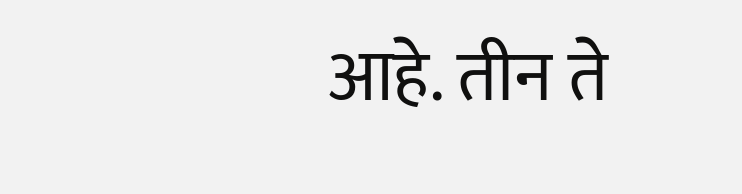आहे. तीन ते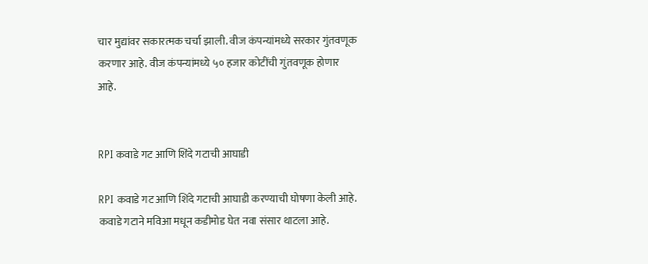चार मुद्यांवर सकारत्मक चर्चा झाली. वीज कंपन्यांमध्ये सरकार गुंतवणूक करणार आहे. वीज कंपन्यांमध्ये ५० हजार कोटींची गुंतवणूक होणार आहे.


RPI कवाडे गट आणि शिंदे गटाची आघाडी

RPI कवाडे गट आणि शिंदे गटाची आघाडी करण्याची घोषणा केली आहे. कवाडे गटाने मविआ मधून कडीमोड घेत नवा संसार थाटला आहे.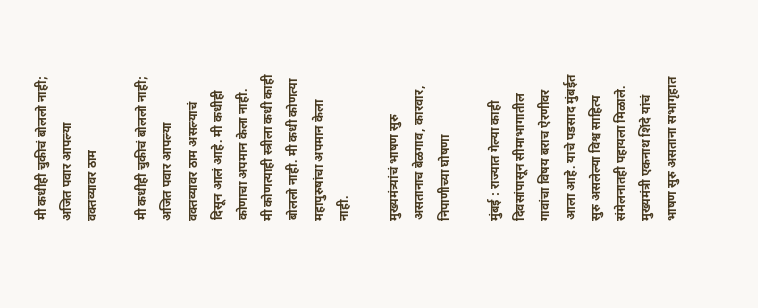मी कधीही चुकीचं बोललो नाही; अजित पवार आपल्या वक्तव्यावर ठाम

मी कधीही चुकीचं बोललो नाही; अजित पवार आपल्या वक्तव्यावर ठाम असल्याचं दिसून आलं आहे. मी कधीही कोणाचा अपमान केला नाही. मी कोणत्याही स्त्रीला कधी काही बोललो नाही. मी कधी कोणत्या महापुरुषांचा अपमान केला नाही.

मुख्यमंत्र्यांचं भाषण सुरु असतानाच बेळगाव, कारवार, निपाणीच्या घोषणा

मुंबई : राज्यात गेल्या काही दिवसांपासून सीमाभागातील गावांचा विषय बराच ऐरणीवर आला आहे. याचे पडसाद मुंबईत सुरु असलेल्या विश्व साहित्य संमेलनातही पहायला मिळाले. मुख्यमंत्री एकनाथ शिंदे यांचं भाषण सुरु असताना सभागृहात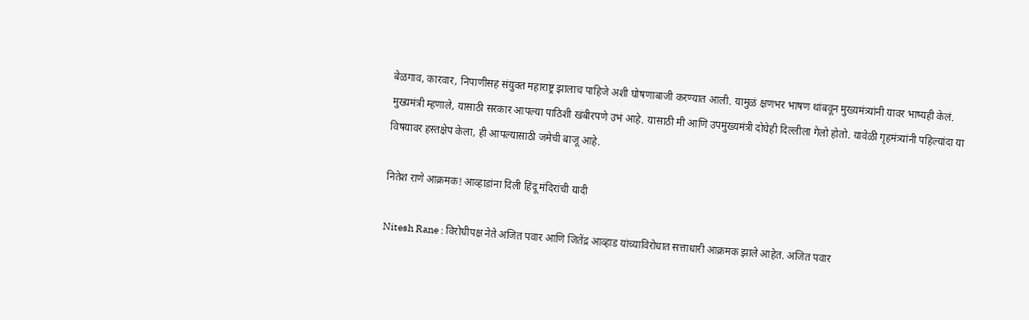बेळगाव, कारवार, निपाणीसह संयुक्त महाराष्ट्र झालाच पाहिजे अशी घोषणाबाजी करण्यात आली. यामुळं क्षणभर भाषण थांबवून मुख्यमंत्र्यांनी यावर भाष्यही केलं. मुख्यमंत्री म्हणाले, यासाठी सरकार आपल्या पाठिशी खंबीरपणे उभं आहे. यासाठी मी आणि उपमुख्यमंत्री दोघेही दिल्लीला गेलो होतो. यावेळी गृहमंत्र्यांनी पहिल्यांदा या विषयावर हस्तक्षेप केला, ही आपल्यासाठी जमेची बाजू आहे.

नितेश राणे आक्रमक! आव्हाडांना दिली हिंदू मंदिरांची यादी

Nitesh Rane : विरोधीपक्ष नेते अजित पवार आणि जितेंद्र आव्हाड यांच्याविरोधात सत्ताधारी आक्रमक झाले आहेत. अजित पवार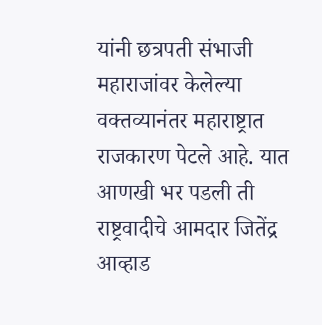यांनी छत्रपती संभाजी महाराजांवर केलेल्या वक्तव्यानंतर महाराष्ट्रात राजकारण पेटले आहे. यात आणखी भर पडली ती राष्ट्रवादीचे आमदार जितेंद्र आव्हाड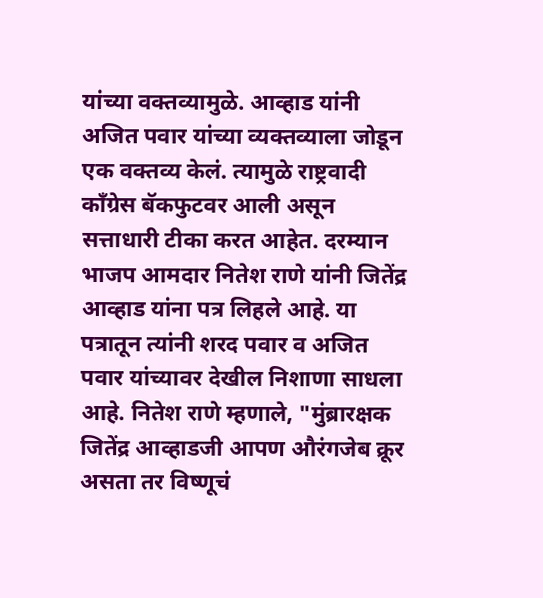यांच्या वक्तव्यामुळे. आव्हाड यांनी अजित पवार यांच्या व्यक्तव्याला जोडून एक वक्तव्य केलं. त्यामुळे राष्ट्रवादी काँग्रेस बॅकफुटवर आली असून सत्ताधारी टीका करत आहेत. दरम्यान भाजप आमदार नितेश राणे यांनी जितेंद्र आव्हाड यांना पत्र लिहले आहे. या पत्रातून त्यांनी शरद पवार व अजित पवार यांच्यावर देखील निशाणा साधला आहे. नितेश राणे म्हणाले, "मुंब्रारक्षक जितेंद्र आव्हाडजी आपण औरंगजेब क्रूर असता तर विष्णूचं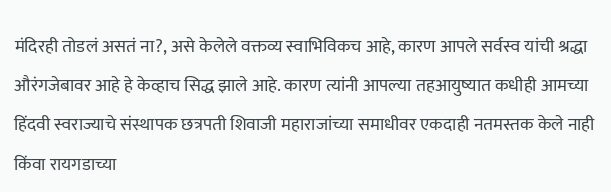मंदिरही तोडलं असतं ना?, असे केलेले वक्तव्य स्वाभिविकच आहे, कारण आपले सर्वस्व यांची श्रद्धा औरंगजेबावर आहे हे केव्हाच सिद्ध झाले आहे. कारण त्यांनी आपल्या तहआयुष्यात कधीही आमच्या हिंदवी स्वराज्याचे संस्थापक छत्रपती शिवाजी महाराजांच्या समाधीवर एकदाही नतमस्तक केले नाही किंवा रायगडाच्या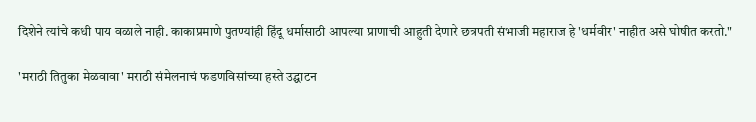दिशेने त्यांचे कधी पाय वळाले नाही. काकाप्रमाणे पुतण्यांही हिंदू धर्मासाठी आपल्या प्राणाची आहुती देणारे छत्रपती संभाजी महाराज हे 'धर्मवीर' नाहीत असे घोषीत करतो."

'मराठी तितुका मेळवावा' मराठी संमेलनाचं फडणविसांच्या हस्ते उद्घाटन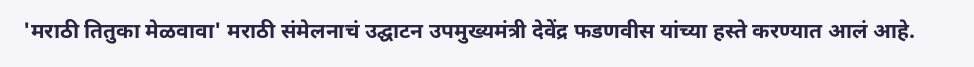'मराठी तितुका मेळवावा' मराठी संमेलनाचं उद्घाटन उपमुख्यमंत्री देवेंद्र फडणवीस यांच्या हस्ते करण्यात आलं आहे.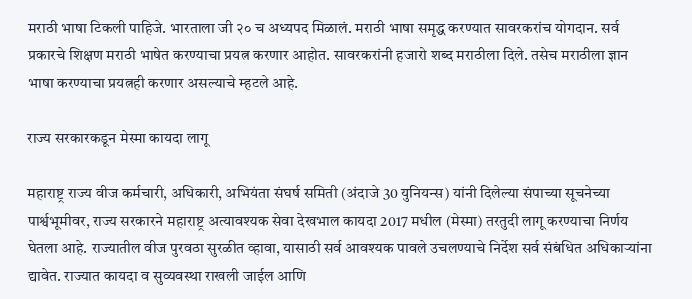मराठी भाषा टिकली पाहिजे. भारताला जी २० च अध्यपद मिळालं. मराठी भाषा समृद्ध करण्यात सावरकरांच योगदान. सर्व प्रकारचे शिक्षण मराठी भाषेत करण्याचा प्रयत्न करणार आहोत. सावरकरांनी हजारो शब्द मराठीला दिले. तसेच मराठीला ज्ञान भाषा करण्याचा प्रयत्नही करणार असल्याचे म्हटले आहे.

राज्य सरकारकडून मेस्मा कायदा लागू

महाराष्ट्र राज्य वीज कर्मचारी, अधिकारी, अभियंता संघर्ष समिती (अंदाजे 30 युनियन्स) यांनी दिलेल्या संपाच्या सूचनेच्या पार्श्वभूमीवर, राज्य सरकारने महाराष्ट्र अत्यावश्यक सेवा देखभाल कायदा 2017 मधील (मेस्मा) तरतुदी लागू करण्याचा निर्णय घेतला आहे. राज्यातील वीज पुरवठा सुरळीत व्हावा, यासाठी सर्व आवश्यक पावले उचलण्याचे निर्देश सर्व संबंधित अधिकाऱ्यांना द्यावेत. राज्यात कायदा व सुव्यवस्था राखली जाईल आणि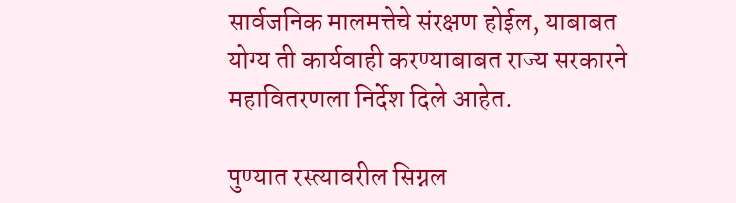सार्वजनिक मालमत्तेचे संरक्षण होईल, याबाबत योग्य ती कार्यवाही करण्याबाबत राज्य सरकारने महावितरणला निर्देश दिले आहेत.

पुण्यात रस्त्यावरील सिग्नल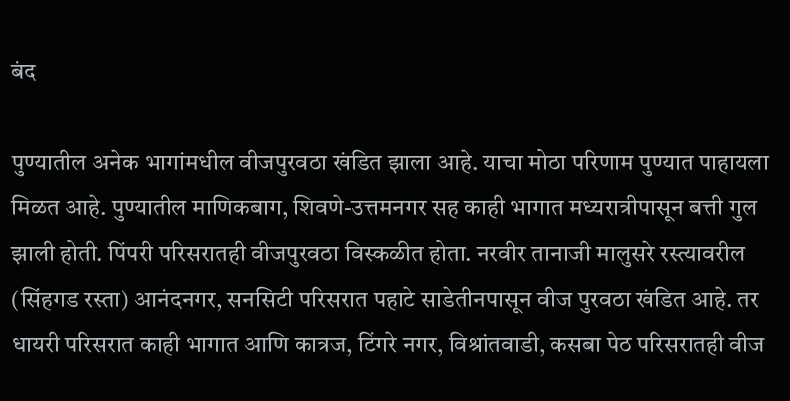बंद

पुण्यातील अनेक भागांमधील वीजपुरवठा खंडित झाला आहे. याचा मोठा परिणाम पुण्यात पाहायला मिळत आहे. पुण्यातील माणिकबाग, शिवणे-उत्तमनगर सह काही भागात मध्यरात्रीपासून बत्ती गुल झाली होती. पिंपरी परिसरातही वीजपुरवठा विस्कळीत होता. नरवीर तानाजी मालुसरे रस्त्यावरील (सिंहगड रस्ता) आनंदनगर, सनसिटी परिसरात पहाटे साडेतीनपासून वीज पुरवठा खंडित आहे. तर धायरी परिसरात काही भागात आणि कात्रज, टिंगरे नगर, विश्रांतवाडी, कसबा पेठ परिसरातही वीज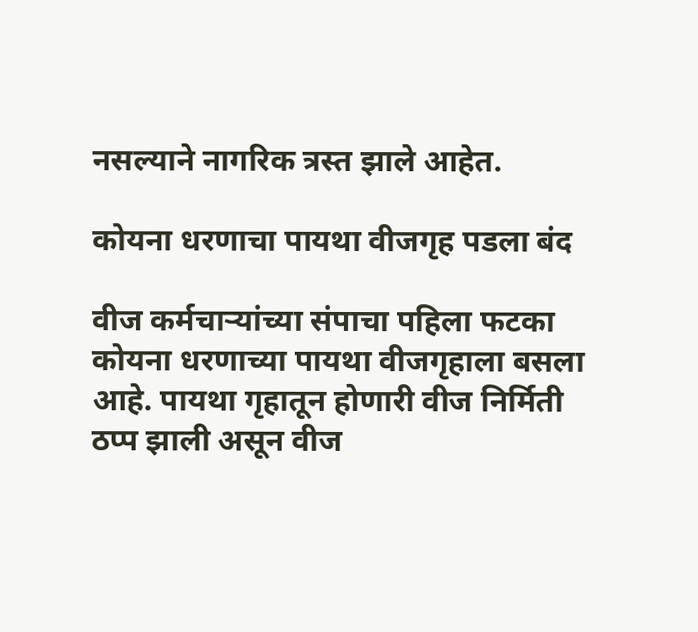नसल्याने नागरिक त्रस्त झाले आहेत.

कोयना धरणाचा पायथा वीजगृह पडला बंद

वीज कर्मचाऱ्यांच्या संपाचा पहिला फटका कोयना धरणाच्या पायथा वीजगृहाला बसला आहे. पायथा गृहातून होणारी वीज निर्मिती ठप्प झाली असून वीज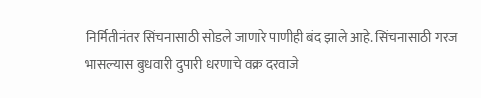निर्मितीनंतर सिंचनासाठी सोडले जाणारे पाणीही बंद झाले आहे. सिंचनासाठी गरज भासल्यास बुधवारी दुपारी धरणाचे वक्र दरवाजे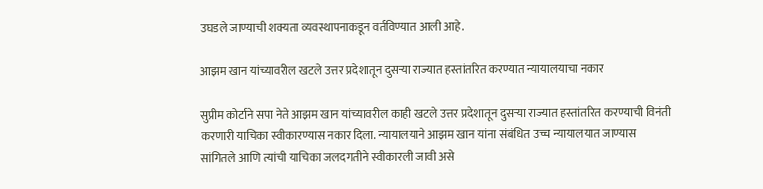उघडले जाण्याची शक्यता व्यवस्थापनाकडून वर्तविण्यात आली आहे.

आझम खान यांच्यावरील खटले उत्तर प्रदेशातून दुसर्‍या राज्यात हस्तांतरित करण्यात न्यायालयाचा नकार

सुप्रीम कोर्टाने सपा नेते आझम खान यांच्यावरील काही खटले उत्तर प्रदेशातून दुसर्‍या राज्यात हस्तांतरित करण्याची विनंती करणारी याचिका स्वीकारण्यास नकार दिला. न्यायालयाने आझम खान यांना संबंधित उच्च न्यायालयात जाण्यास सांगितले आणि त्यांची याचिका जलदगतीने स्वीकारली जावी असे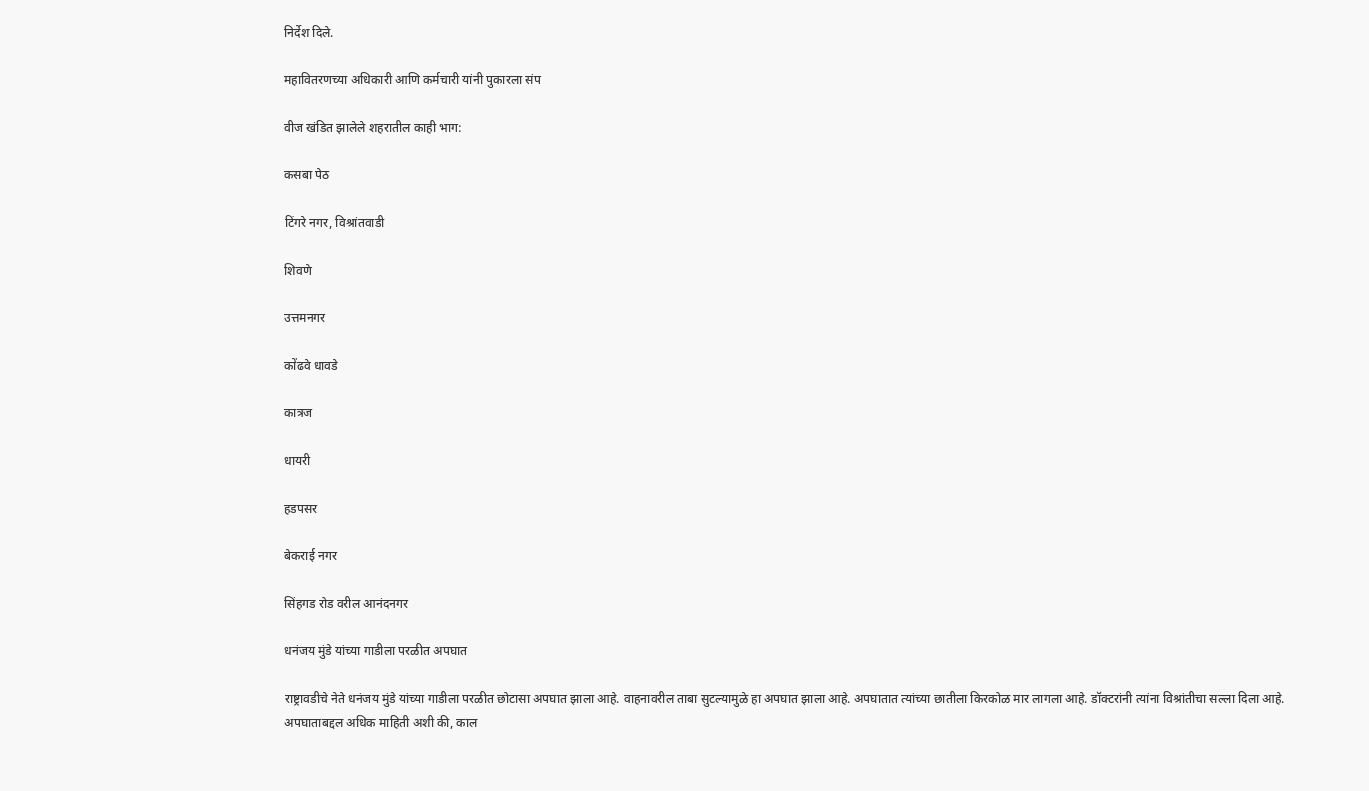निर्देश दिले.

महावितरणच्या अधिकारी आणि कर्मचारी यांनी पुकारला संप

वीज खंडित झालेले शहरातील काही भाग:

कसबा पेठ

टिंगरे नगर, विश्रांतवाडी

शिवणे

उत्तमनगर

कोंढवे धावडे

कात्रज

धायरी

हडपसर

बेकराई नगर

सिंहगड रोड वरील आनंदनगर

धनंजय मुंडे यांच्या गाडीला परळीत अपघात

राष्ट्रावडीचे नेते धनंजय मुंडे यांच्या गाडीला परळीत छोटासा अपघात झाला आहे. वाहनावरील ताबा सुटल्यामुळे हा अपघात झाला आहे. अपघातात त्यांच्या छातीला किरकोळ मार लागला आहे. डॉक्टरांनी त्यांना विश्रांतीचा सल्ला दिला आहे. अपघाताबद्दल अधिक माहिती अशी की, काल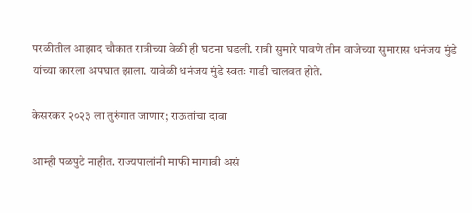परळीतील आझाद चौकात रात्रीच्या वेळी ही घटना घडली. रात्री सुमारे पावणे तीन वाजेच्या सुमारास धनंजय मुंडे यांच्या कारला अपघात झाला. यावेळी धनंजय मुंडे स्वतः गाडी चालवत होते.

केसरकर २०२३ ला तुरुंगात जाणार; राऊतांचा दावा

आम्ही पळपुटे नाहीत. राज्यपालांनी माफी मागावी असं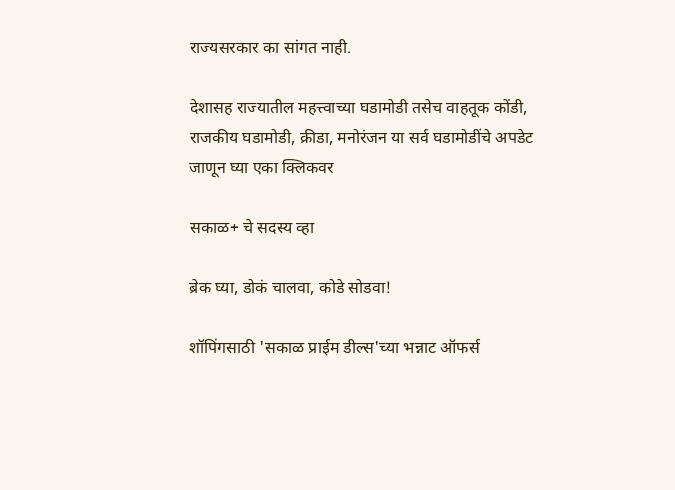राज्यसरकार का सांगत नाही.

देशासह राज्यातील महत्त्वाच्या घडामोडी तसेच वाहतूक कोंडी, राजकीय घडामोडी, क्रीडा, मनोरंजन या सर्व घडामोडींचे अपडेट जाणून घ्या एका क्लिकवर

सकाळ+ चे सदस्य व्हा

ब्रेक घ्या, डोकं चालवा, कोडे सोडवा!

शॉपिंगसाठी 'सकाळ प्राईम डील्स'च्या भन्नाट ऑफर्स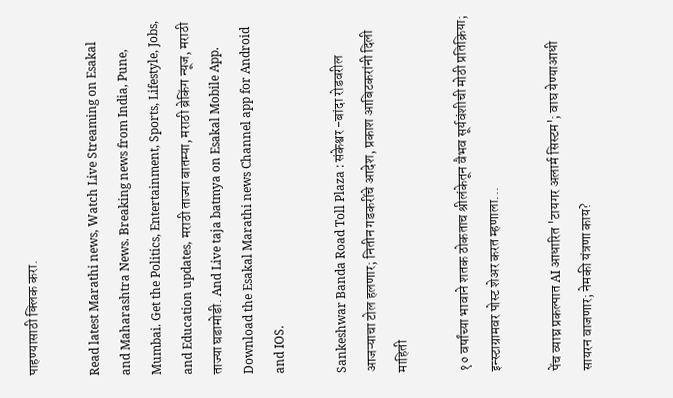पाहण्यासाठी क्लिक करा.

Read latest Marathi news, Watch Live Streaming on Esakal and Maharashtra News. Breaking news from India, Pune, Mumbai. Get the Politics, Entertainment, Sports, Lifestyle, Jobs, and Education updates, मराठी ताज्या बातम्या, मराठी ब्रेकिंग न्यूज, मराठी ताज्या घडामोडी. And Live taja batmya on Esakal Mobile App. Download the Esakal Marathi news Channel app for Android and IOS.

Sankeshwar Banda Road Toll Plaza : संकेश्वर -बांदा रोडवरील आजऱ्याचा टोल हलणार; नितीन गडकरींचे आदेश, प्रकाश आबिटकरांनी दिली माहिती

१० वर्षांच्या भावाने शतक ठोकताच श्रीलंकेतून वैभव सूर्यवंशीची मोठी प्रतिक्रिया; इन्स्टाग्रामवर पोस्ट शेअर करत म्हणाला...

पेंच व्याघ्र प्रकल्पात AI आधारित 'टायगर अलार्म सिस्टम'; वाघ येण्याआधी सायरन वाजणार; नेमकी यंत्रणा काय?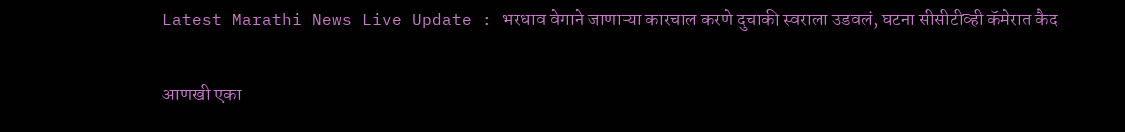Latest Marathi News Live Update : भरधाव वेगाने जाणाऱ्या कारचाल करणे दुचाकी स्वराला उडवलं, घटना सीसीटीव्ही कॅमेरात कैद

आणखी एका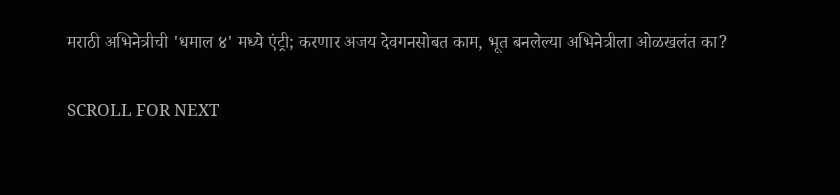मराठी अभिनेत्रीची 'धमाल ४' मध्ये एंट्री; करणार अजय देवगनसोबत काम, भूत बनलेल्या अभिनेत्रीला ओळखलंत का?

SCROLL FOR NEXT